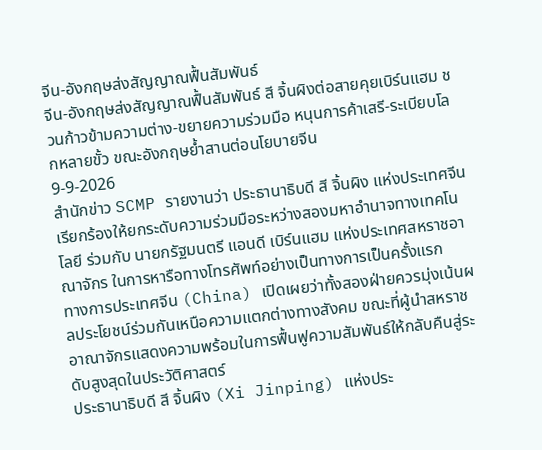จีน-อังกฤษส่งสัญญาณฟื้นสัมพันธ์
จีน-อังกฤษส่งสัญญาณฟื้นสัมพันธ์ สี จิ้นผิงต่อสายคุยเบิร์นแฮม ชวนก้าวข้ามความต่าง-ขยายความร่วมมือ หนุนการค้าเสรี-ระเบียบโลกหลายขั้ว ขณะอังกฤษย้ำสานต่อนโยบายจีน
9-9-2026
สำนักข่าว SCMP รายงานว่า ประธานาธิบดี สี จิ้นผิง แห่งประเทศจีน เรียกร้องให้ยกระดับความร่วมมือระหว่างสองมหาอำนาจทางเทคโนโลยี ร่วมกับ นายกรัฐมนตรี แอนดี เบิร์นแฮม แห่งประเทศสหราชอาณาจักร ในการหารือทางโทรศัพท์อย่างเป็นทางการเป็นครั้งแรก
ทางการประเทศจีน (China) เปิดเผยว่าทั้งสองฝ่ายควรมุ่งเน้นผลประโยชน์ร่วมกันเหนือความแตกต่างทางสังคม ขณะที่ผู้นำสหราชอาณาจักรแสดงความพร้อมในการฟื้นฟูความสัมพันธ์ให้กลับคืนสู่ระดับสูงสุดในประวัติศาสตร์
ประธานาธิบดี สี จิ้นผิง (Xi Jinping) แห่งประ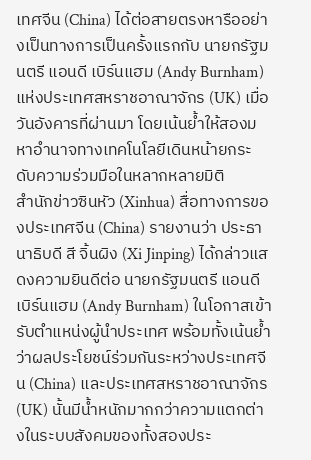เทศจีน (China) ได้ต่อสายตรงหารืออย่างเป็นทางการเป็นครั้งแรกกับ นายกรัฐมนตรี แอนดี เบิร์นแฮม (Andy Burnham) แห่งประเทศสหราชอาณาจักร (UK) เมื่อวันอังคารที่ผ่านมา โดยเน้นย้ำให้สองมหาอำนาจทางเทคโนโลยีเดินหน้ายกระดับความร่วมมือในหลากหลายมิติ
สำนักข่าวซินหัว (Xinhua) สื่อทางการของประเทศจีน (China) รายงานว่า ประธานาธิบดี สี จิ้นผิง (Xi Jinping) ได้กล่าวแสดงความยินดีต่อ นายกรัฐมนตรี แอนดี เบิร์นแฮม (Andy Burnham) ในโอกาสเข้ารับตำแหน่งผู้นำประเทศ พร้อมทั้งเน้นย้ำว่าผลประโยชน์ร่วมกันระหว่างประเทศจีน (China) และประเทศสหราชอาณาจักร (UK) นั้นมีน้ำหนักมากกว่าความแตกต่างในระบบสังคมของทั้งสองประ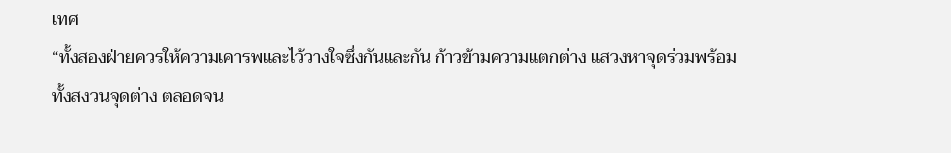เทศ
“ทั้งสองฝ่ายควรให้ความเคารพและไว้วางใจซึ่งกันและกัน ก้าวข้ามความแตกต่าง แสวงหาจุดร่วมพร้อมทั้งสงวนจุดต่าง ตลอดจน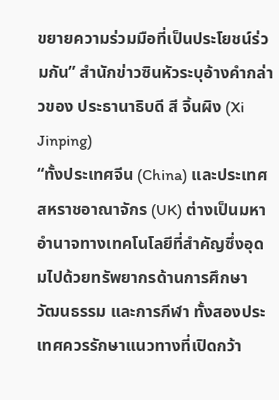ขยายความร่วมมือที่เป็นประโยชน์ร่วมกัน” สำนักข่าวซินหัวระบุอ้างคำกล่าวของ ประธานาธิบดี สี จิ้นผิง (Xi Jinping)
“ทั้งประเทศจีน (China) และประเทศสหราชอาณาจักร (UK) ต่างเป็นมหาอำนาจทางเทคโนโลยีที่สำคัญซึ่งอุดมไปด้วยทรัพยากรด้านการศึกษา วัฒนธรรม และการกีฬา ทั้งสองประเทศควรรักษาแนวทางที่เปิดกว้า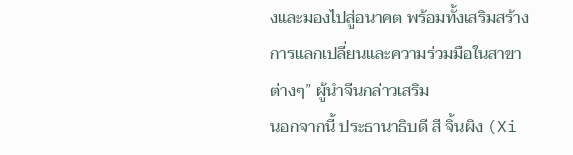งและมองไปสู่อนาคต พร้อมทั้งเสริมสร้างการแลกเปลี่ยนและความร่วมมือในสาขาต่างๆ” ผู้นำจีนกล่าวเสริม
นอกจากนี้ ประธานาธิบดี สี จิ้นผิง (Xi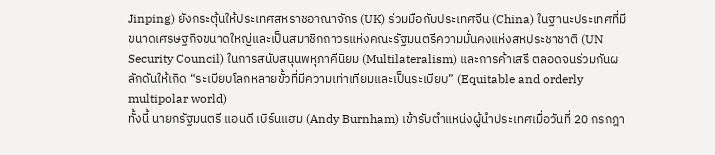Jinping) ยังกระตุ้นให้ประเทศสหราชอาณาจักร (UK) ร่วมมือกับประเทศจีน (China) ในฐานะประเทศที่มีขนาดเศรษฐกิจขนาดใหญ่และเป็นสมาชิกถาวรแห่งคณะรัฐมนตรีความมั่นคงแห่งสหประชาชาติ (UN Security Council) ในการสนับสนุนพหุภาคีนิยม (Multilateralism) และการค้าเสรี ตลอดจนร่วมกันผลักดันให้เกิด “ระเบียบโลกหลายขั้วที่มีความเท่าเทียมและเป็นระเบียบ” (Equitable and orderly multipolar world)
ทั้งนี้ นายกรัฐมนตรี แอนดี เบิร์นแฮม (Andy Burnham) เข้ารับตำแหน่งผู้นำประเทศเมื่อวันที่ 20 กรกฎา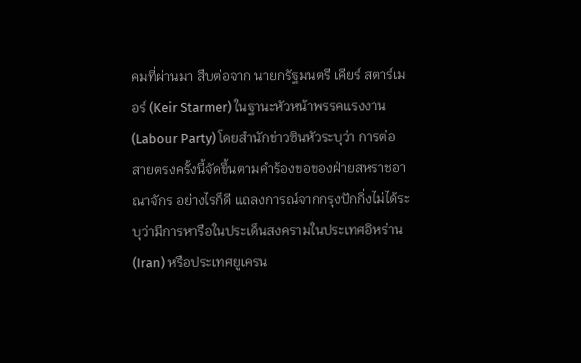คมที่ผ่านมา สืบต่อจาก นายกรัฐมนตรี เคียร์ สตาร์เมอร์ (Keir Starmer) ในฐานะหัวหน้าพรรคแรงงาน (Labour Party) โดยสำนักข่าวซินหัวระบุว่า การต่อสายตรงครั้งนี้จัดขึ้นตามคำร้องขอของฝ่ายสหราชอาณาจักร อย่างไรก็ดี แถลงการณ์จากกรุงปักกิ่งไม่ได้ระบุว่ามีการหารือในประเด็นสงครามในประเทศอิหร่าน (Iran) หรือประเทศยูเครน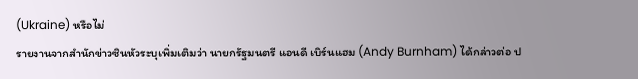(Ukraine) หรือไม่
รายงานจากสำนักข่าวซินหัวระบุเพิ่มเติมว่า นายกรัฐมนตรี แอนดี เบิร์นแฮม (Andy Burnham) ได้กล่าวต่อ ป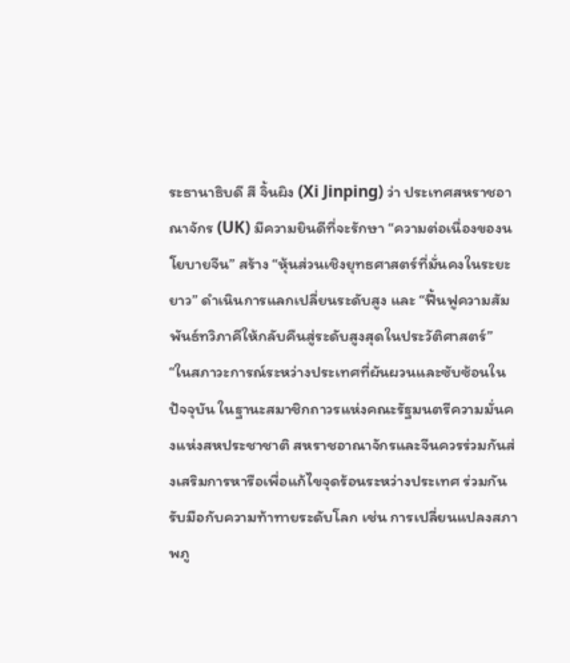ระธานาธิบดี สี จิ้นผิง (Xi Jinping) ว่า ประเทศสหราชอาณาจักร (UK) มีความยินดีที่จะรักษา “ความต่อเนื่องของนโยบายจีน” สร้าง “หุ้นส่วนเชิงยุทธศาสตร์ที่มั่นคงในระยะยาว” ดำเนินการแลกเปลี่ยนระดับสูง และ “ฟื้นฟูความสัมพันธ์ทวิภาคีให้กลับคืนสู่ระดับสูงสุดในประวัติศาสตร์”
“ในสภาวะการณ์ระหว่างประเทศที่ผันผวนและซับซ้อนในปัจจุบัน ในฐานะสมาชิกถาวรแห่งคณะรัฐมนตรีความมั่นคงแห่งสหประชาชาติ สหราชอาณาจักรและจีนควรร่วมกันส่งเสริมการหารือเพื่อแก้ไขจุดร้อนระหว่างประเทศ ร่วมกันรับมือกับความท้าทายระดับโลก เช่น การเปลี่ยนแปลงสภาพภู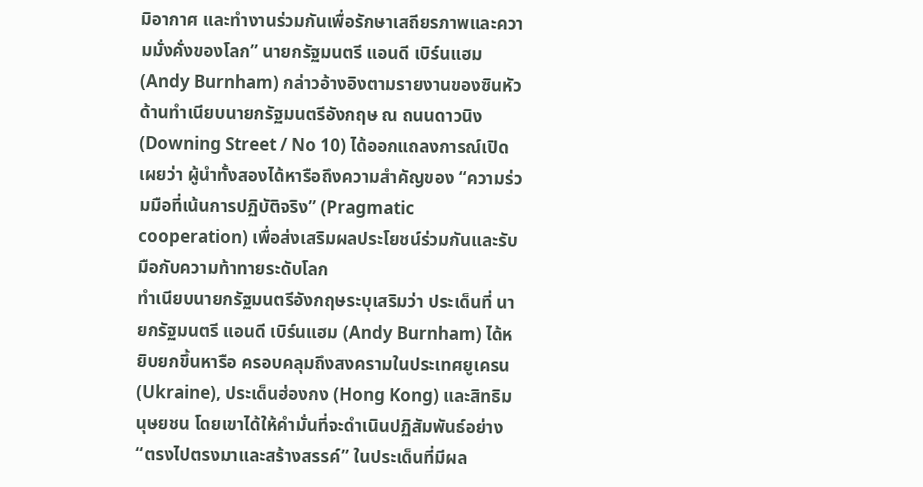มิอากาศ และทำงานร่วมกันเพื่อรักษาเสถียรภาพและความมั่งคั่งของโลก” นายกรัฐมนตรี แอนดี เบิร์นแฮม (Andy Burnham) กล่าวอ้างอิงตามรายงานของซินหัว
ด้านทำเนียบนายกรัฐมนตรีอังกฤษ ณ ถนนดาวนิง (Downing Street / No 10) ได้ออกแถลงการณ์เปิดเผยว่า ผู้นำทั้งสองได้หารือถึงความสำคัญของ “ความร่วมมือที่เน้นการปฏิบัติจริง” (Pragmatic cooperation) เพื่อส่งเสริมผลประโยชน์ร่วมกันและรับมือกับความท้าทายระดับโลก
ทำเนียบนายกรัฐมนตรีอังกฤษระบุเสริมว่า ประเด็นที่ นายกรัฐมนตรี แอนดี เบิร์นแฮม (Andy Burnham) ได้หยิบยกขึ้นหารือ ครอบคลุมถึงสงครามในประเทศยูเครน (Ukraine), ประเด็นฮ่องกง (Hong Kong) และสิทธิมนุษยชน โดยเขาได้ให้คำมั่นที่จะดำเนินปฏิสัมพันธ์อย่าง “ตรงไปตรงมาและสร้างสรรค์” ในประเด็นที่มีผล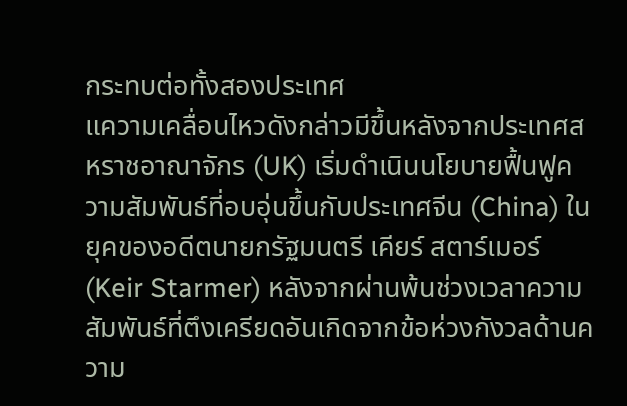กระทบต่อทั้งสองประเทศ
แความเคลื่อนไหวดังกล่าวมีขึ้นหลังจากประเทศสหราชอาณาจักร (UK) เริ่มดำเนินนโยบายฟื้นฟูความสัมพันธ์ที่อบอุ่นขึ้นกับประเทศจีน (China) ในยุคของอดีตนายกรัฐมนตรี เคียร์ สตาร์เมอร์ (Keir Starmer) หลังจากผ่านพ้นช่วงเวลาความสัมพันธ์ที่ตึงเครียดอันเกิดจากข้อห่วงกังวลด้านความ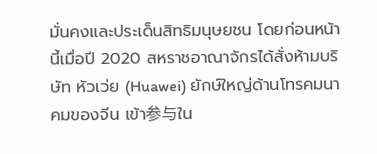มั่นคงและประเด็นสิทธิมนุษยชน โดยก่อนหน้านี้เมื่อปี 2020 สหราชอาณาจักรได้สั่งห้ามบริษัท หัวเว่ย (Huawei) ยักษ์ใหญ่ด้านโทรคมนาคมของจีน เข้า参与ใน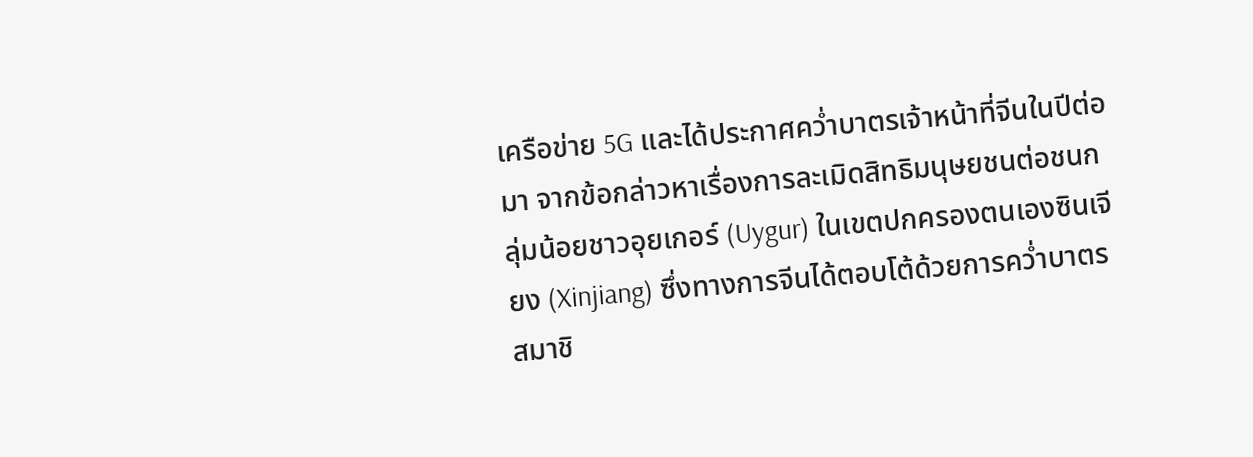เครือข่าย 5G และได้ประกาศคว่ำบาตรเจ้าหน้าที่จีนในปีต่อมา จากข้อกล่าวหาเรื่องการละเมิดสิทธิมนุษยชนต่อชนกลุ่มน้อยชาวอุยเกอร์ (Uygur) ในเขตปกครองตนเองซินเจียง (Xinjiang) ซึ่งทางการจีนได้ตอบโต้ด้วยการคว่ำบาตรสมาชิ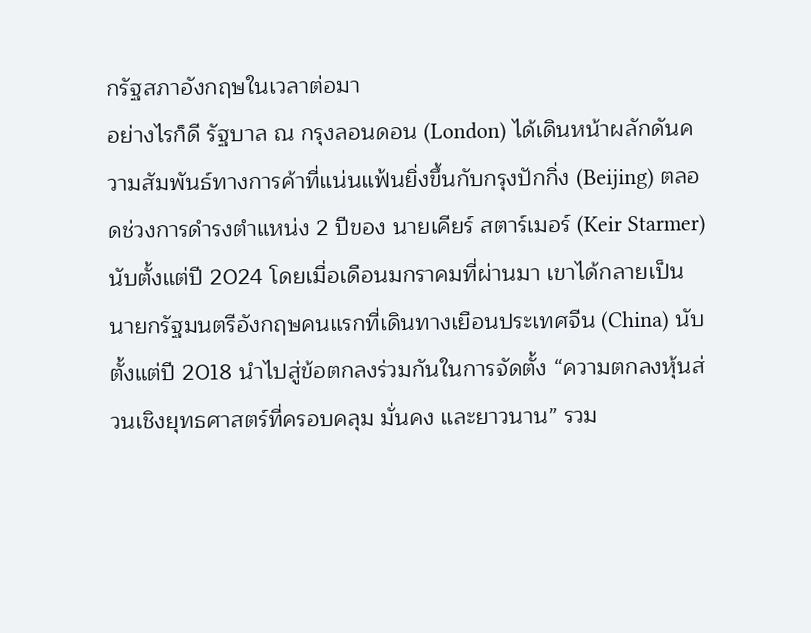กรัฐสภาอังกฤษในเวลาต่อมา
อย่างไรก็ดี รัฐบาล ณ กรุงลอนดอน (London) ได้เดินหน้าผลักดันความสัมพันธ์ทางการค้าที่แน่นแฟ้นยิ่งขึ้นกับกรุงปักกิ่ง (Beijing) ตลอดช่วงการดำรงตำแหน่ง 2 ปีของ นายเคียร์ สตาร์เมอร์ (Keir Starmer) นับตั้งแต่ปี 2024 โดยเมื่อเดือนมกราคมที่ผ่านมา เขาได้กลายเป็นนายกรัฐมนตรีอังกฤษคนแรกที่เดินทางเยือนประเทศจีน (China) นับตั้งแต่ปี 2018 นำไปสู่ข้อตกลงร่วมกันในการจัดตั้ง “ความตกลงหุ้นส่วนเชิงยุทธศาสตร์ที่ครอบคลุม มั่นคง และยาวนาน” รวม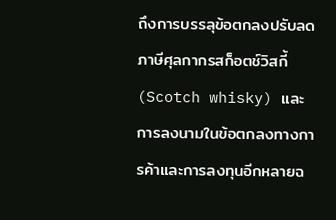ถึงการบรรลุข้อตกลงปรับลดภาษีศุลกากรสก็อตช์วิสกี้ (Scotch whisky) และการลงนามในข้อตกลงทางการค้าและการลงทุนอีกหลายฉ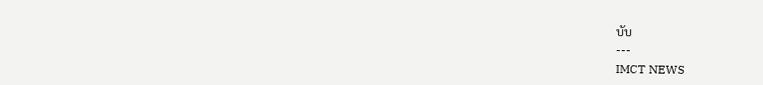บับ
---
IMCT NEWS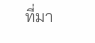ที่มา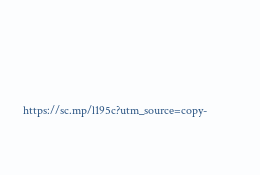https://sc.mp/l195c?utm_source=copy-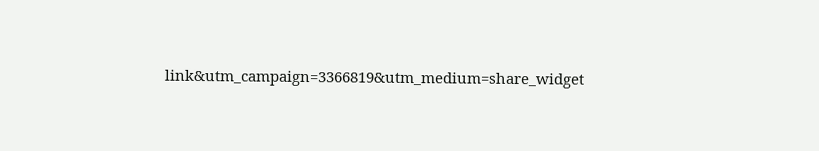link&utm_campaign=3366819&utm_medium=share_widget